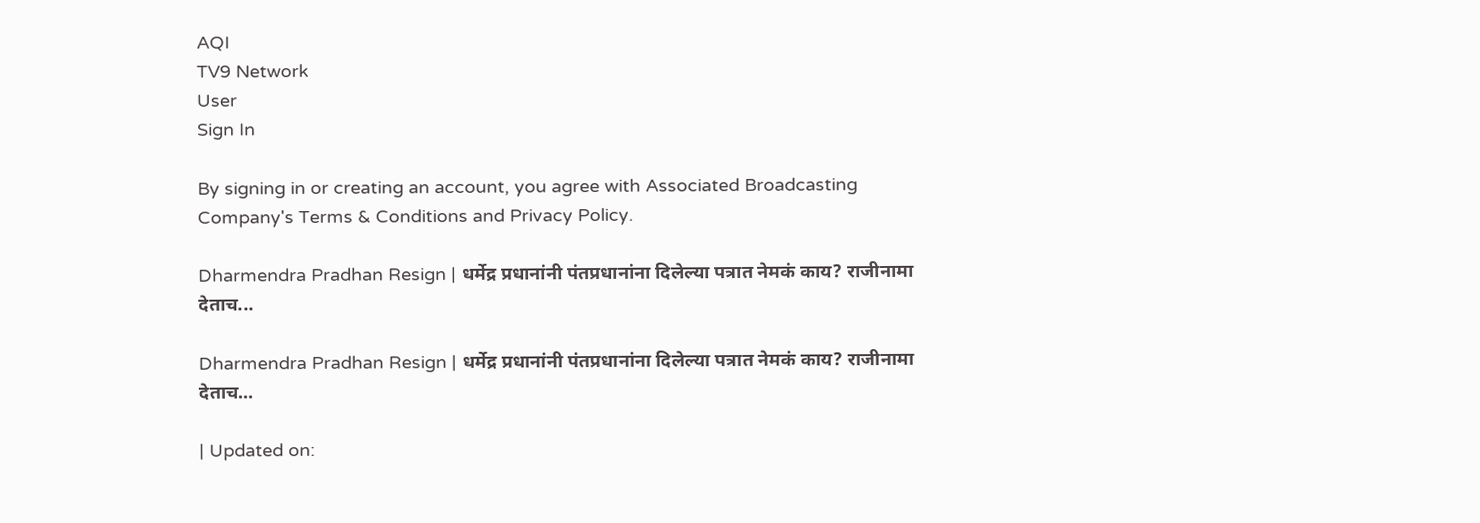AQI
TV9 Network
User
Sign In

By signing in or creating an account, you agree with Associated Broadcasting Company's Terms & Conditions and Privacy Policy.

Dharmendra Pradhan Resign | धर्मेद्र प्रधानांनी पंतप्रधानांना दिलेल्या पत्रात नेमकं काय? राजीनामा देताच...

Dharmendra Pradhan Resign | धर्मेद्र प्रधानांनी पंतप्रधानांना दिलेल्या पत्रात नेमकं काय? राजीनामा देताच…

| Updated on: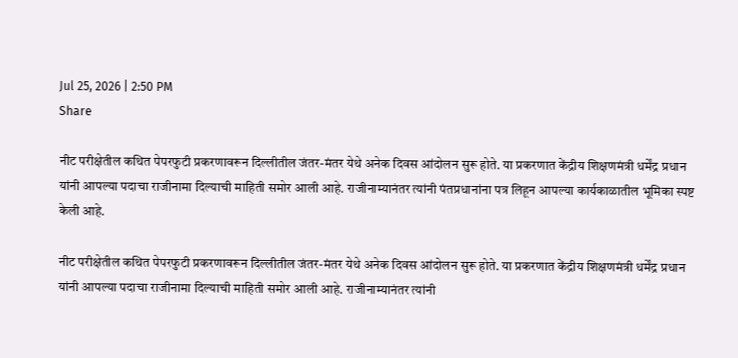Jul 25, 2026 | 2:50 PM
Share

नीट परीक्षेतील कथित पेपरफुटी प्रकरणावरून दिल्लीतील जंतर-मंतर येथे अनेक दिवस आंदोलन सुरू होते. या प्रकरणात केंद्रीय शिक्षणमंत्री धर्मेंद्र प्रधान यांनी आपल्या पदाचा राजीनामा दिल्याची माहिती समोर आली आहे. राजीनाम्यानंतर त्यांनी पंतप्रधानांना पत्र लिहून आपल्या कार्यकाळातील भूमिका स्पष्ट केली आहे.

नीट परीक्षेतील कथित पेपरफुटी प्रकरणावरून दिल्लीतील जंतर-मंतर येथे अनेक दिवस आंदोलन सुरू होते. या प्रकरणात केंद्रीय शिक्षणमंत्री धर्मेंद्र प्रधान यांनी आपल्या पदाचा राजीनामा दिल्याची माहिती समोर आली आहे. राजीनाम्यानंतर त्यांनी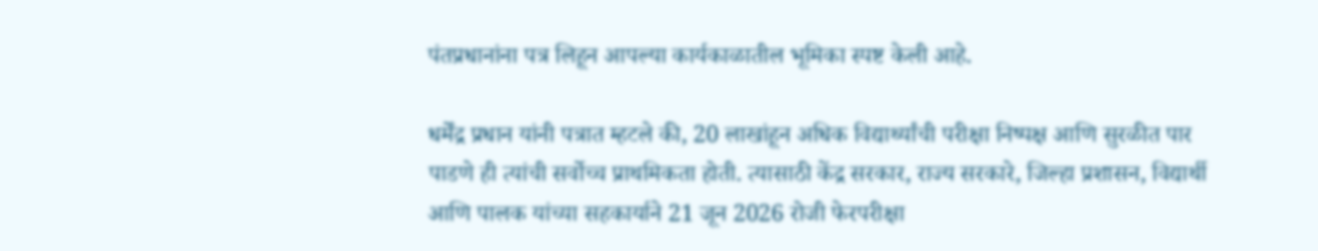पंतप्रधानांना पत्र लिहून आपल्या कार्यकाळातील भूमिका स्पष्ट केली आहे.

धर्मेंद्र प्रधान यांनी पत्रात म्हटले की, 20 लाखांहून अधिक विद्यार्थ्यांची परीक्षा निष्पक्ष आणि सुरळीत पार पाडणे ही त्यांची सर्वोच्च प्राथमिकता होती. त्यासाठी केंद्र सरकार, राज्य सरकारे, जिल्हा प्रशासन, विद्यार्थी आणि पालक यांच्या सहकार्याने 21 जून 2026 रोजी फेरपरीक्षा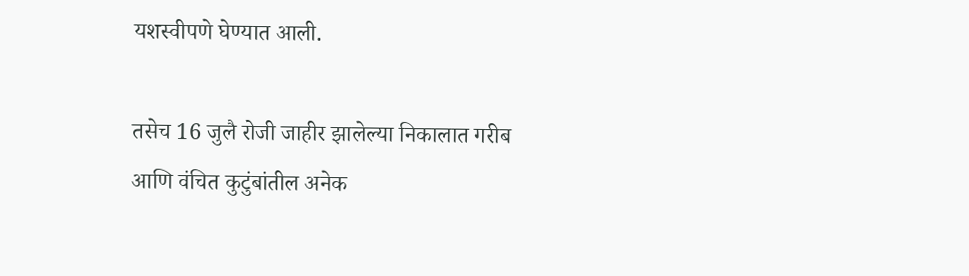यशस्वीपणे घेण्यात आली.

तसेच 16 जुलै रोजी जाहीर झालेल्या निकालात गरीब आणि वंचित कुटुंबांतील अनेक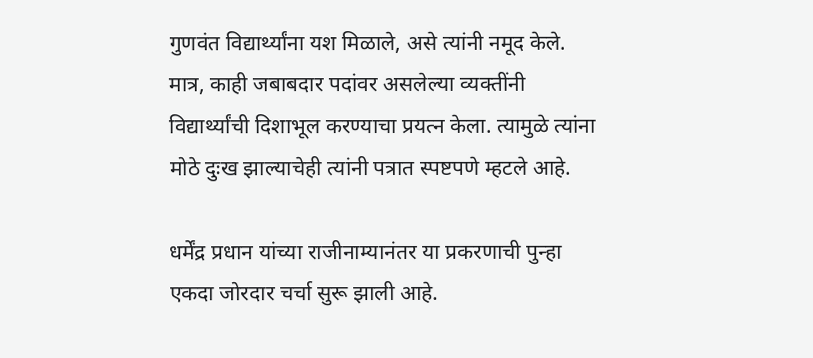गुणवंत विद्यार्थ्यांना यश मिळाले, असे त्यांनी नमूद केले. मात्र, काही जबाबदार पदांवर असलेल्या व्यक्तींनी विद्यार्थ्यांची दिशाभूल करण्याचा प्रयत्न केला. त्यामुळे त्यांना मोठे दुःख झाल्याचेही त्यांनी पत्रात स्पष्टपणे म्हटले आहे.

धर्मेंद्र प्रधान यांच्या राजीनाम्यानंतर या प्रकरणाची पुन्हा एकदा जोरदार चर्चा सुरू झाली आहे.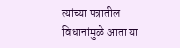त्यांच्या पत्रातील विधानांमुळे आता या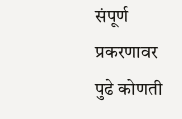संपूर्ण प्रकरणावर पुढे कोणती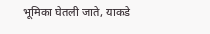भूमिका घेतली जाते, याकडे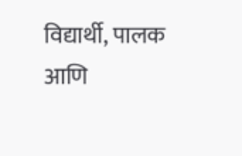विद्यार्थी, पालक आणि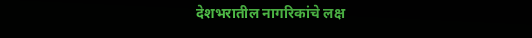देशभरातील नागरिकांचे लक्ष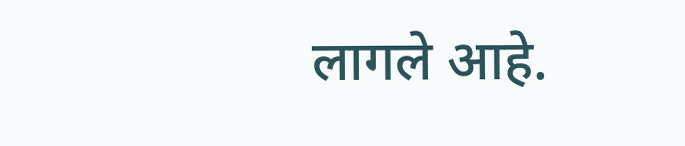लागले आहे.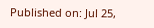Published on: Jul 25,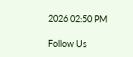2026 02:50 PM

Follow Us